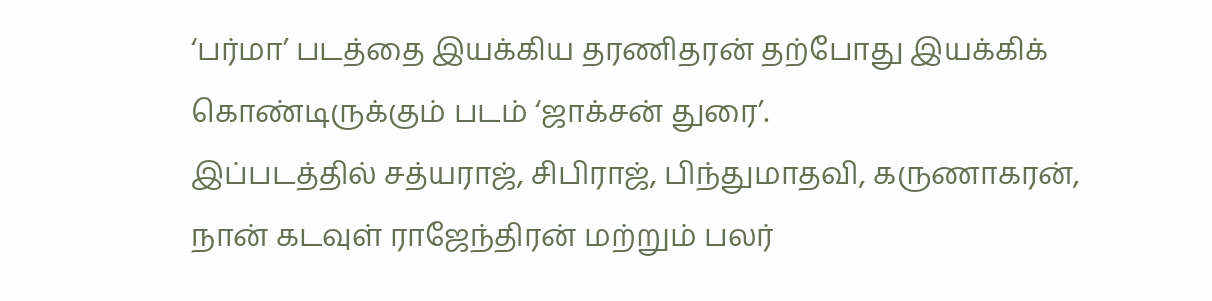‘பர்மா’ படத்தை இயக்கிய தரணிதரன் தற்போது இயக்கிக் கொண்டிருக்கும் படம் ‘ஜாக்சன் துரை’.
இப்படத்தில் சத்யராஜ், சிபிராஜ், பிந்துமாதவி, கருணாகரன், நான் கடவுள் ராஜேந்திரன் மற்றும் பலர்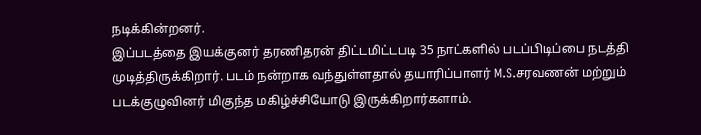நடிக்கின்றனர்.
இப்படத்தை இயக்குனர் தரணிதரன் திட்டமிட்டபடி 35 நாட்களில் படப்பிடிப்பை நடத்தி முடித்திருக்கிறார். படம் நன்றாக வந்துள்ளதால் தயாரிப்பாளர் M.S.சரவணன் மற்றும் படக்குழுவினர் மிகுந்த மகிழ்ச்சியோடு இருக்கிறார்களாம்.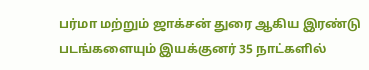பர்மா மற்றும் ஜாக்சன் துரை ஆகிய இரண்டு படங்களையும் இயக்குனர் 35 நாட்களில்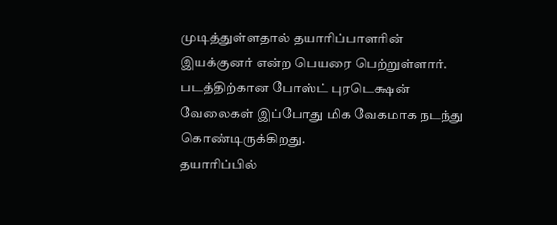முடித்துள்ளதால் தயாரிப்பாளரின் இயக்குனர் என்ற பெயரை பெற்றுள்ளார். படத்திற்கான போஸ்ட் புரடெக்ஷன் வேலைகள் இப்போது மிக வேகமாக நடந்து கொண்டிருக்கிறது.
தயாரிப்பில்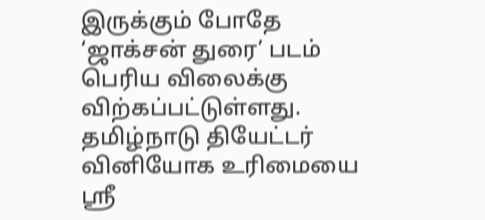இருக்கும் போதே ‘ஜாக்சன் துரை’ படம் பெரிய விலைக்கு விற்கப்பட்டுள்ளது. தமிழ்நாடு தியேட்டர் வினியோக உரிமையை ஸ்ரீ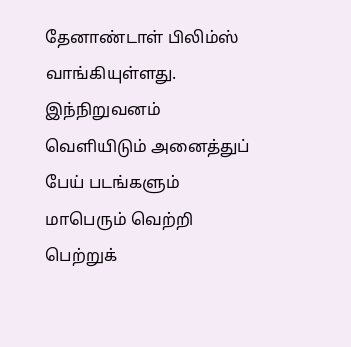தேனாண்டாள் பிலிம்ஸ் வாங்கியுள்ளது. இந்நிறுவனம் வெளியிடும் அனைத்துப் பேய் படங்களும் மாபெரும் வெற்றி பெற்றுக்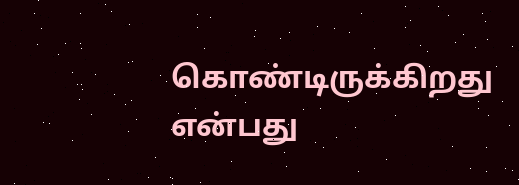கொண்டிருக்கிறது என்பது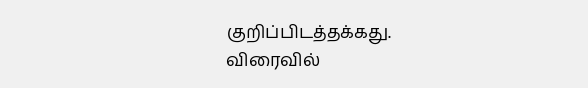குறிப்பிடத்தக்கது.
விரைவில்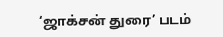‘ஜாக்சன் துரை’ படம்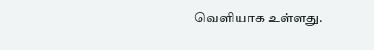வெளியாக உள்ளது.